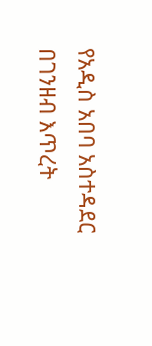የአዲስ አበባ አስተዳደር በገንዘብ እጥረት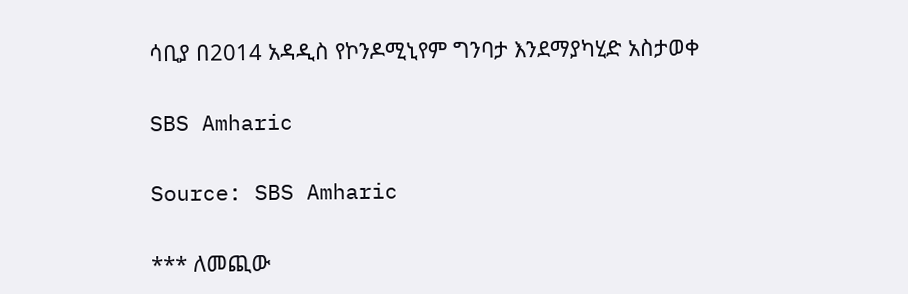ሳቢያ በ2014 አዳዲስ የኮንዶሚኒየም ግንባታ እንደማያካሂድ አስታወቀ

SBS Amharic

Source: SBS Amharic

*** ለመጪው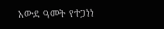አውደ ዓመት የተጋነነ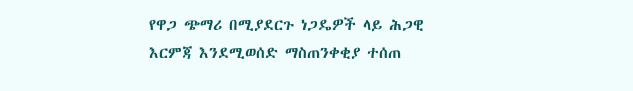የዋጋ ጭማሪ በሚያደርጉ ነጋዴዎች ላይ ሕጋዊ እርምጃ እንደሚወሰድ ማስጠንቀቂያ ተሰጠ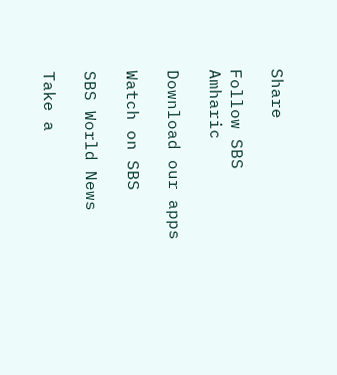Share

Follow SBS Amharic

Download our apps

Watch on SBS

SBS World News

Take a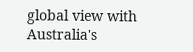global view with Australia's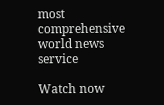most comprehensive world news service

Watch now